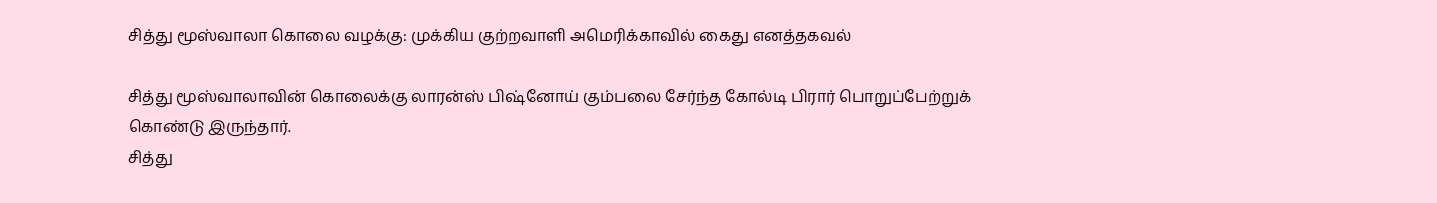சித்து மூஸ்வாலா கொலை வழக்கு: முக்கிய குற்றவாளி அமெரிக்காவில் கைது எனத்தகவல்

சித்து மூஸ்வாலாவின் கொலைக்கு லாரன்ஸ் பிஷ்னோய் கும்பலை சேர்ந்த கோல்டி பிரார் பொறுப்பேற்றுக் கொண்டு இருந்தார்.
சித்து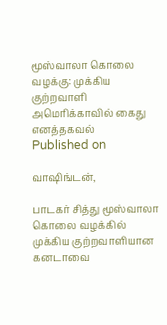மூஸ்வாலா கொலை வழக்கு: முக்கிய குற்றவாளி அமெரிக்காவில் கைது எனத்தகவல்
Published on

வாஷிங்டன்,

பாடகர் சித்து மூஸ்வாலா கொலை வழக்கில் முக்கிய குற்றவாளியான கனடாவை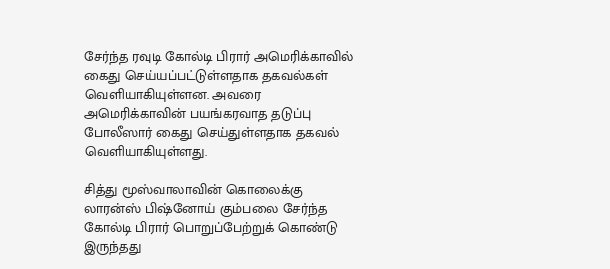சேர்ந்த ரவுடி கோல்டி பிரார் அமெரிக்காவில் கைது செய்யப்பட்டுள்ளதாக தகவல்கள் வெளியாகியுள்ளன. அவரை அமெரிக்காவின் பயங்கரவாத தடுப்பு போலீஸார் கைது செய்துள்ளதாக தகவல் வெளியாகியுள்ளது.

சித்து மூஸ்வாலாவின் கொலைக்கு லாரன்ஸ் பிஷ்னோய் கும்பலை சேர்ந்த கோல்டி பிரார் பொறுப்பேற்றுக் கொண்டு இருந்தது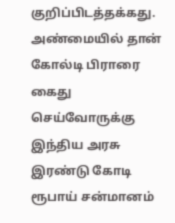குறிப்பிடத்தக்கது. அண்மையில் தான் கோல்டி பிராரை கைது செய்வோருக்கு இந்திய அரசு இரண்டு கோடி ரூபாய் சன்மானம்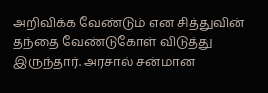அறிவிக்க வேண்டும் என சித்துவின் தந்தை வேண்டுகோள் விடுத்து இருந்தார். அரசால் சன்மான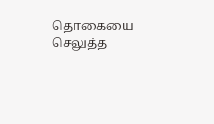தொகையை செலுத்த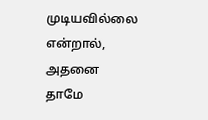முடியவில்லை என்றால், அதனை தாமே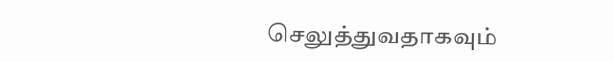செலுத்துவதாகவும்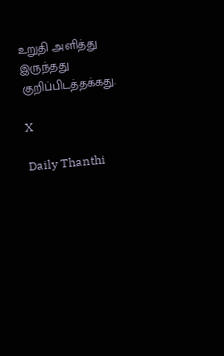உறுதி அளித்து இருந்தது குறிப்பிடத்தக்கது.

X

Daily Thanthi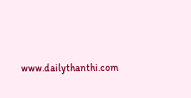www.dailythanthi.com